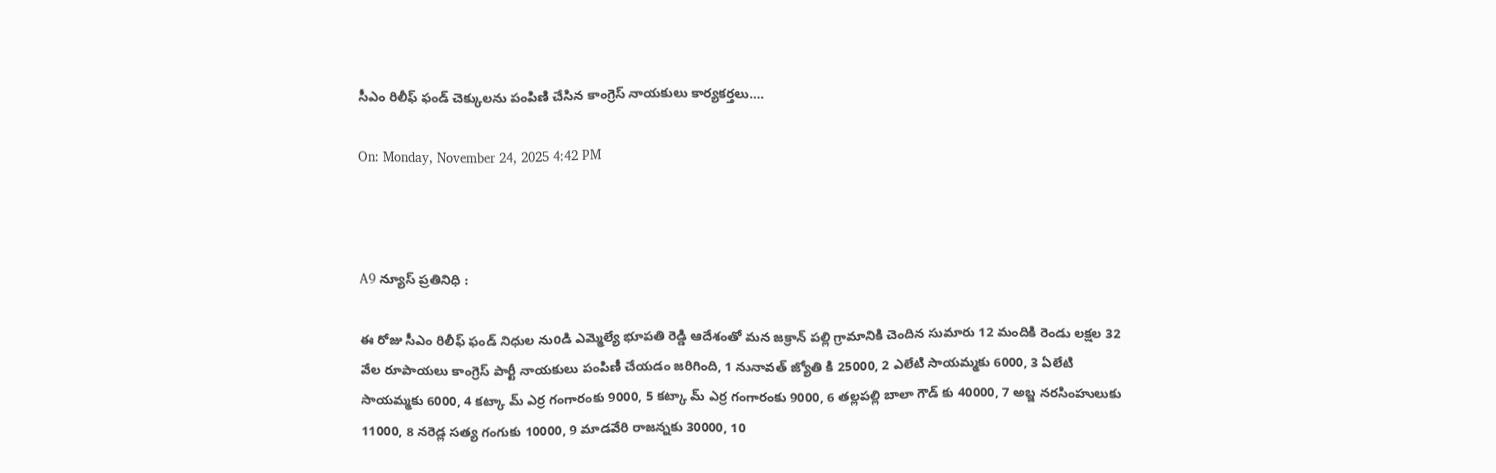సీఎం రిలీఫ్ ఫండ్ చెక్కులను పంపిణి చేసిన కాంగ్రెస్ నాయకులు కార్యకర్తలు….

On: Monday, November 24, 2025 4:42 PM



A9 న్యూస్ ప్రతినిధి :

ఈ రోజు సీఎం రిలీఫ్ ఫండ్ నిధుల నుoడి ఎమ్మెల్యే భూపతి రెడ్డి ఆదేశంతో మన జక్రాన్ పల్లి గ్రామానికి చెందిన సుమారు 12 మందికి రెండు లక్షల 32 వేల రూపాయలు కాంగ్రెస్ పార్టీ నాయకులు పంపిణీ చేయడం జరిగింది, 1 నునావత్ జ్యోతి కి 25000, 2 ఎలేటి సాయమ్మకు 6000, 3 ఏలేటి సాయమ్మకు 6000, 4 కట్కా మ్ ఎర్ర గంగారంకు 9000, 5 కట్కా మ్ ఎర్ర గంగారంకు 9000, 6 తల్లపల్లి బాలా గౌడ్ కు 40000, 7 అబ్జ నరసింహులుకు 11000, 8 నరెడ్ల సత్య గంగుకు 10000, 9 మాడవేరి రాజన్నకు 30000, 10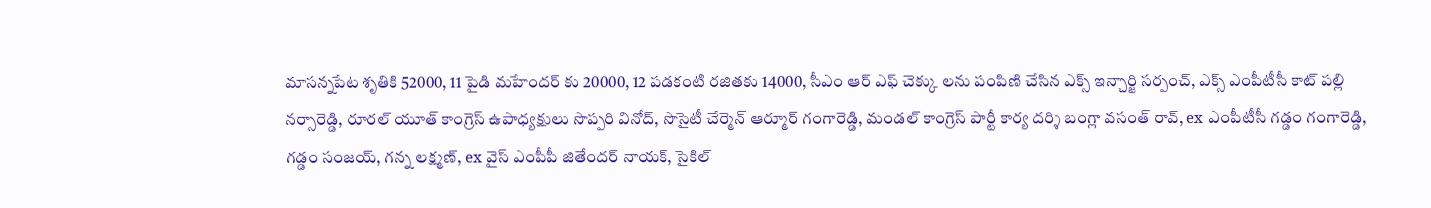మాసన్నపేట శృతికి 52000, 11 పైడి మహేందర్ కు 20000, 12 పడకంటి రజితకు 14000, సీఎం ఆర్ ఎఫ్ చెక్కు లను పంపిణి చేసిన ఎక్స్ ఇన్చార్జి సర్పంచ్, ఎక్స్ ఎంపీటీసీ కాట్ పల్లి నర్సారెడ్డి, రూరల్ యూత్ కాంగ్రెస్ ఉపాధ్యక్షులు సొప్పరి వినోద్, సొసైటీ చేర్మెన్ ఆర్మూర్ గంగారెడ్డి, మండల్ కాంగ్రెస్ పార్టీ కార్య దర్శి బంగ్లా వసంత్ రావ్, ex ఎంపీటీసీ గడ్డం గంగారెడ్డి, గడ్డం సంజయ్, గన్న లక్ష్మణ్, ex వైస్ ఎంపీపీ జితేందర్ నాయక్, సైకిల్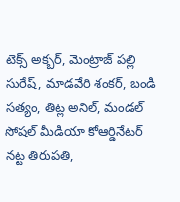టెక్స్ అక్బర్, మెంట్రాజ్ పల్లి సురేష్, మాడవేరి శంకర్, బండి సత్యం, తిట్ల అనిల్, మండల్ సోషల్ మీడియా కోఆర్డినేటర్ నట్ట తిరుపతి,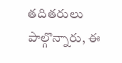తదితరులు పాల్గొన్నారు, ఈ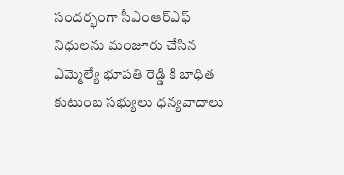సందర్భంగా సీఎంఆర్ఎఫ్ నిధులను మంజూరు చేసిన ఎమ్మెల్యే భూపతి రెడ్డి కి బాధిత కుటుంబ సభ్యులు ధన్యవాదాలు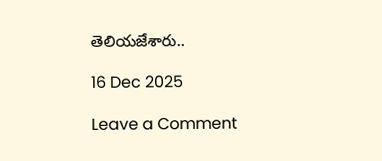తెలియజేశారు..

16 Dec 2025

Leave a Comment